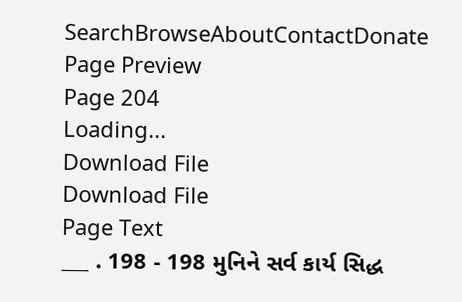SearchBrowseAboutContactDonate
Page Preview
Page 204
Loading...
Download File
Download File
Page Text
___ . 198 - 198 મુનિને સર્વ કાર્ય સિદ્ધ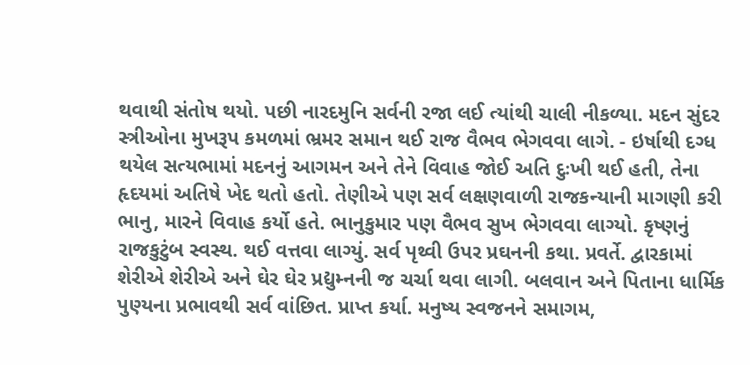થવાથી સંતોષ થયો. પછી નારદમુનિ સર્વની રજા લઈ ત્યાંથી ચાલી નીકળ્યા. મદન સુંદર સ્ત્રીઓના મુખરૂપ કમળમાં ભ્રમર સમાન થઈ રાજ વૈભવ ભેગવવા લાગે. - ઇર્ષાથી દગ્ધ થયેલ સત્યભામાં મદનનું આગમન અને તેને વિવાહ જોઈ અતિ દુઃખી થઈ હતી, તેના હૃદયમાં અતિષે ખેદ થતો હતો. તેણીએ પણ સર્વ લક્ષણવાળી રાજકન્યાની માગણી કરી ભાનુ, મારને વિવાહ કર્યો હતે. ભાનુકુમાર પણ વૈભવ સુખ ભેગવવા લાગ્યો. કૃષ્ણનું રાજકુટુંબ સ્વસ્થ. થઈ વત્તવા લાગ્યું. સર્વ પૃથ્વી ઉપર પ્રઘનની કથા. પ્રવર્તે. દ્વારકામાં શેરીએ શેરીએ અને ઘેર ઘેર પ્રદ્યુમ્નની જ ચર્ચા થવા લાગી. બલવાન અને પિતાના ધાર્મિક પુણ્યના પ્રભાવથી સર્વ વાંછિત. પ્રાપ્ત કર્યા. મનુષ્ય સ્વજનને સમાગમ,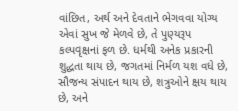વાંછિત, અર્થ અને દેવતાને ભેગવવા યોગ્ય એવાં સુખ જે મેળવે છે, તે પુણ્યરૂપ કલ્પવૃક્ષનાં ફળ છે. ધર્મથી અનેક પ્રકારની શુદ્ધતા થાય છે, જગતમાં નિર્મળ યશ વધે છે, સૌજન્ય સંપાદન થાય છે, શત્રુઓને ક્ષય થાય છે, અને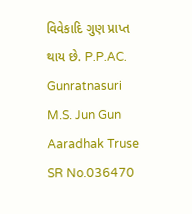વિવેકાદિ ગુણ પ્રાપ્ત થાય છે. P.P.AC. Gunratnasuri M.S. Jun Gun Aaradhak Truse
SR No.036470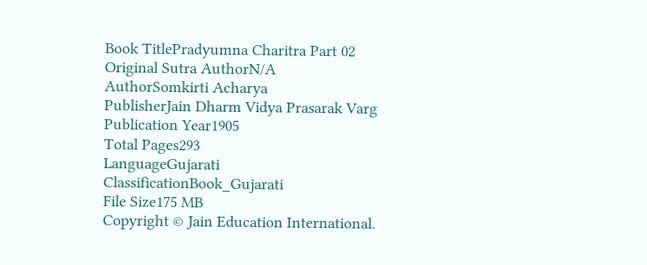Book TitlePradyumna Charitra Part 02
Original Sutra AuthorN/A
AuthorSomkirti Acharya
PublisherJain Dharm Vidya Prasarak Varg
Publication Year1905
Total Pages293
LanguageGujarati
ClassificationBook_Gujarati
File Size175 MB
Copyright © Jain Education International.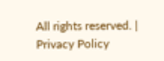All rights reserved. | Privacy Policy